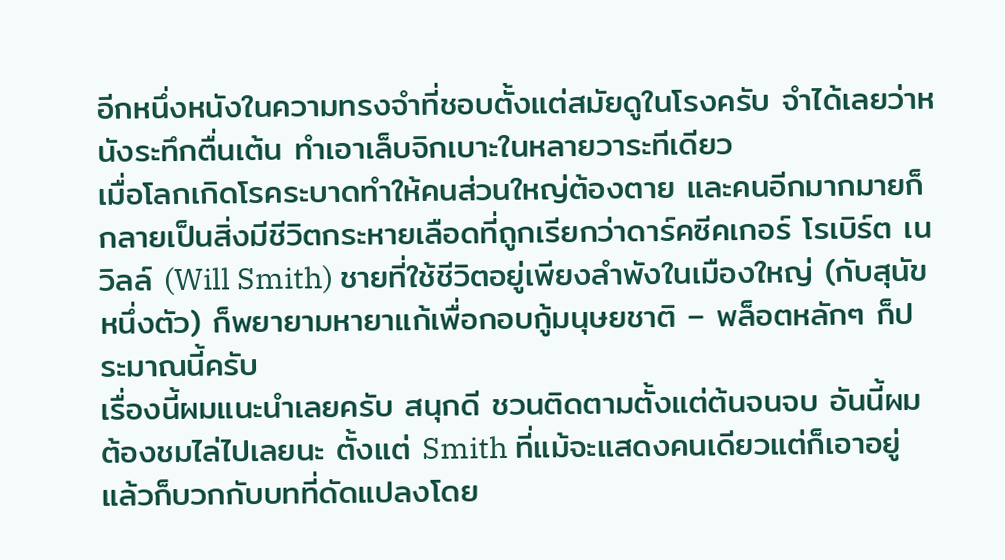อีกหนึ่งหนังในความทรงจำที่ชอบตั้งแต่สมัยดูในโรงครับ จำได้เลยว่าหนังระทึกตื่นเต้น ทำเอาเล็บจิกเบาะในหลายวาระทีเดียว
เมื่อโลกเกิดโรคระบาดทำให้คนส่วนใหญ่ต้องตาย และคนอีกมากมายก็กลายเป็นสิ่งมีชีวิตกระหายเลือดที่ถูกเรียกว่าดาร์คซีคเกอร์ โรเบิร์ต เนวิลล์ (Will Smith) ชายที่ใช้ชีวิตอยู่เพียงลำพังในเมืองใหญ่ (กับสุนัขหนึ่งตัว) ก็พยายามหายาแก้เพื่อกอบกู้มนุษยชาติ – พล็อตหลักๆ ก็ประมาณนี้ครับ
เรื่องนี้ผมแนะนำเลยครับ สนุกดี ชวนติดตามตั้งแต่ต้นจนจบ อันนี้ผมต้องชมไล่ไปเลยนะ ตั้งแต่ Smith ที่แม้จะแสดงคนเดียวแต่ก็เอาอยู่ แล้วก็บวกกับบทที่ดัดแปลงโดย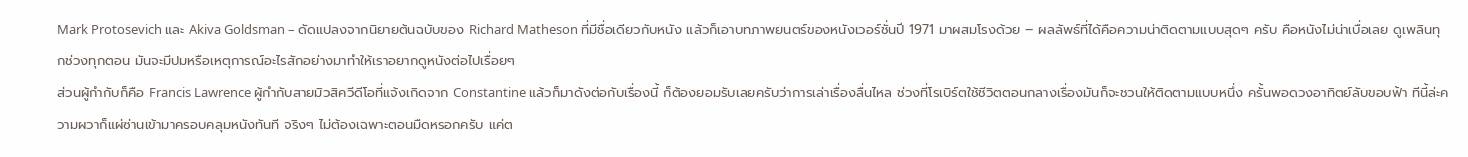Mark Protosevich และ Akiva Goldsman – ดัดแปลงจากนิยายต้นฉบับของ Richard Matheson ที่มีชื่อเดียวกับหนัง แล้วก็เอาบทภาพยนตร์ของหนังเวอร์ชั่นปี 1971 มาผสมโรงด้วย – ผลลัพธ์ที่ได้คือความน่าติดตามแบบสุดๆ ครับ คือหนังไม่น่าเบื่อเลย ดูเพลินทุกช่วงทุกตอน มันจะมีปมหรือเหตุการณ์อะไรสักอย่างมาทำให้เราอยากดูหนังต่อไปเรื่อยๆ
ส่วนผู้กำกับก็คือ Francis Lawrence ผู้กำกับสายมิวสิควีดีโอที่แจ้งเกิดจาก Constantine แล้วก็มาดังต่อกับเรื่องนี้ ก็ต้องยอมรับเลยครับว่าการเล่าเรื่องลื่นไหล ช่วงที่โรเบิร์ตใช้ชีวิตตอนกลางเรื่องมันก็จะชวนให้ติดตามแบบหนึ่ง ครั้นพอดวงอาทิตย์ลับขอบฟ้า ทีนี้ล่ะความผวาก็แผ่ซ่านเข้ามาครอบคลุมหนังทันที จริงๆ ไม่ต้องเฉพาะตอนมืดหรอกครับ แค่ต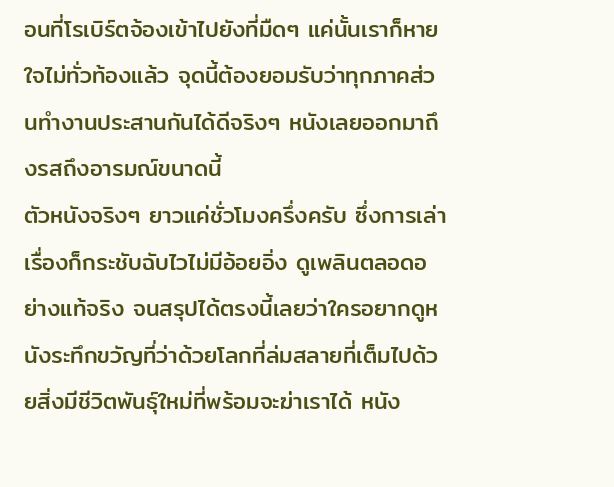อนที่โรเบิร์ตจ้องเข้าไปยังที่มืดๆ แค่นั้นเราก็หายใจไม่ทั่วท้องแล้ว จุดนี้ต้องยอมรับว่าทุกภาคส่วนทำงานประสานกันได้ดีจริงๆ หนังเลยออกมาถึงรสถึงอารมณ์ขนาดนี้
ตัวหนังจริงๆ ยาวแค่ชั่วโมงครึ่งครับ ซึ่งการเล่าเรื่องก็กระชับฉับไวไม่มีอ้อยอิ่ง ดูเพลินตลอดอย่างแท้จริง จนสรุปได้ตรงนี้เลยว่าใครอยากดูหนังระทึกขวัญที่ว่าด้วยโลกที่ล่มสลายที่เต็มไปด้วยสิ่งมีชีวิตพันธุ์ใหม่ที่พร้อมจะฆ่าเราได้ หนัง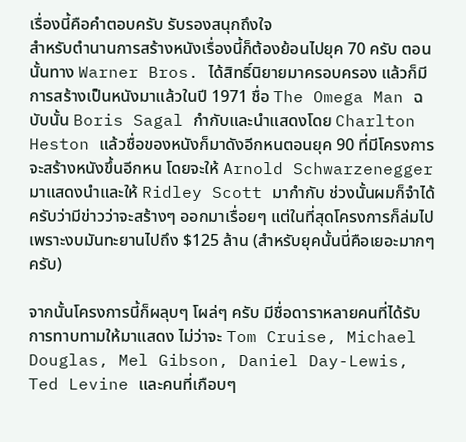เรื่องนี้คือคำตอบครับ รับรองสนุกถึงใจ
สำหรับตำนานการสร้างหนังเรื่องนี้ก็ต้องย้อนไปยุค 70 ครับ ตอนนั้นทาง Warner Bros. ได้สิทธิ์นิยายมาครอบครอง แล้วก็มีการสร้างเป็นหนังมาแล้วในปี 1971 ชื่อ The Omega Man ฉบับนั้น Boris Sagal กำกับและนำแสดงโดย Charlton Heston แล้วชื่อของหนังก็มาดังอีกหนตอนยุค 90 ที่มีโครงการจะสร้างหนังขึ้นอีกหน โดยจะให้ Arnold Schwarzenegger มาแสดงนำและให้ Ridley Scott มากำกับ ช่วงนั้นผมก็จำได้ครับว่ามีข่าวว่าจะสร้างๆ ออกมาเรื่อยๆ แต่ในที่สุดโครงการก็ล่มไป เพราะงบมันทะยานไปถึง $125 ล้าน (สำหรับยุคนั้นนี่คือเยอะมากๆ ครับ)

จากนั้นโครงการนี้ก็ผลุบๆ โผล่ๆ ครับ มีชื่อดาราหลายคนที่ได้รับการทาบทามให้มาแสดง ไม่ว่าจะ Tom Cruise, Michael Douglas, Mel Gibson, Daniel Day-Lewis, Ted Levine และคนที่เกือบๆ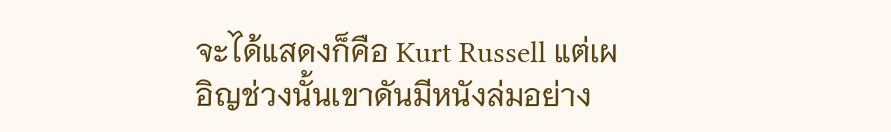จะได้แสดงก็คือ Kurt Russell แต่เผอิญช่วงนั้นเขาดันมีหนังล่มอย่าง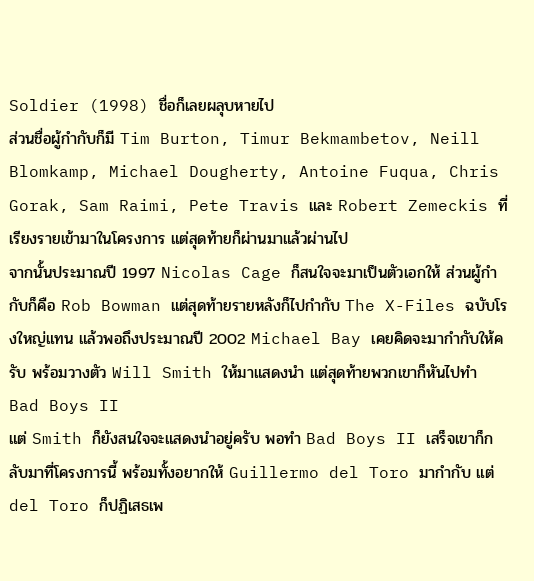Soldier (1998) ชื่อก็เลยผลุบหายไป
ส่วนชื่อผู้กำกับก็มี Tim Burton, Timur Bekmambetov, Neill Blomkamp, Michael Dougherty, Antoine Fuqua, Chris Gorak, Sam Raimi, Pete Travis และ Robert Zemeckis ที่เรียงรายเข้ามาในโครงการ แต่สุดท้ายก็ผ่านมาแล้วผ่านไป
จากนั้นประมาณปี 1997 Nicolas Cage ก็สนใจจะมาเป็นตัวเอกให้ ส่วนผู้กำกับก็คือ Rob Bowman แต่สุดท้ายรายหลังก็ไปกำกับ The X-Files ฉบับโรงใหญ่แทน แล้วพอถึงประมาณปี 2002 Michael Bay เคยคิดจะมากำกับให้ครับ พร้อมวางตัว Will Smith ให้มาแสดงนำ แต่สุดท้ายพวกเขาก็หันไปทำ Bad Boys II
แต่ Smith ก็ยังสนใจจะแสดงนำอยู่ครับ พอทำ Bad Boys II เสร็จเขาก็กลับมาที่โครงการนี้ พร้อมทั้งอยากให้ Guillermo del Toro มากำกับ แต่ del Toro ก็ปฏิเสธเพ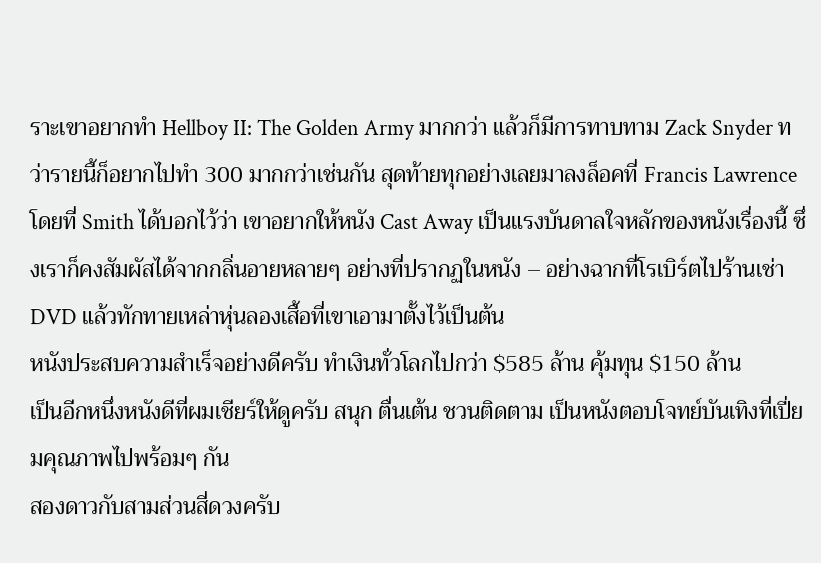ราะเขาอยากทำ Hellboy II: The Golden Army มากกว่า แล้วก็มีการทาบทาม Zack Snyder ทว่ารายนี้ก็อยากไปทำ 300 มากกว่าเช่นกัน สุดท้ายทุกอย่างเลยมาลงล็อคที่ Francis Lawrence โดยที่ Smith ได้บอกไว้ว่า เขาอยากให้หนัง Cast Away เป็นแรงบันดาลใจหลักของหนังเรื่องนี้ ซึ่งเราก็คงสัมผัสได้จากกลิ่นอายหลายๆ อย่างที่ปรากฏในหนัง – อย่างฉากที่โรเบิร์ตไปร้านเช่า DVD แล้วทักทายเหล่าหุ่นลองเสื้อที่เขาเอามาตั้งไว้เป็นต้น
หนังประสบความสำเร็จอย่างดีครับ ทำเงินทั่วโลกไปกว่า $585 ล้าน คุ้มทุน $150 ล้าน
เป็นอีกหนึ่งหนังดีที่ผมเชียร์ให้ดูครับ สนุก ตื่นเต้น ชวนติดตาม เป็นหนังตอบโจทย์บันเทิงที่เปี่ยมคุณภาพไปพร้อมๆ กัน
สองดาวกับสามส่วนสี่ดวงครับ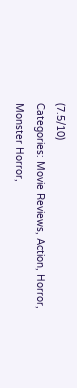(7.5/10)
Categories: Movie Reviews, Action, Horror, Monster Horror,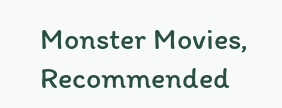Monster Movies, Recommended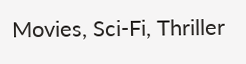Movies, Sci-Fi, Thriller